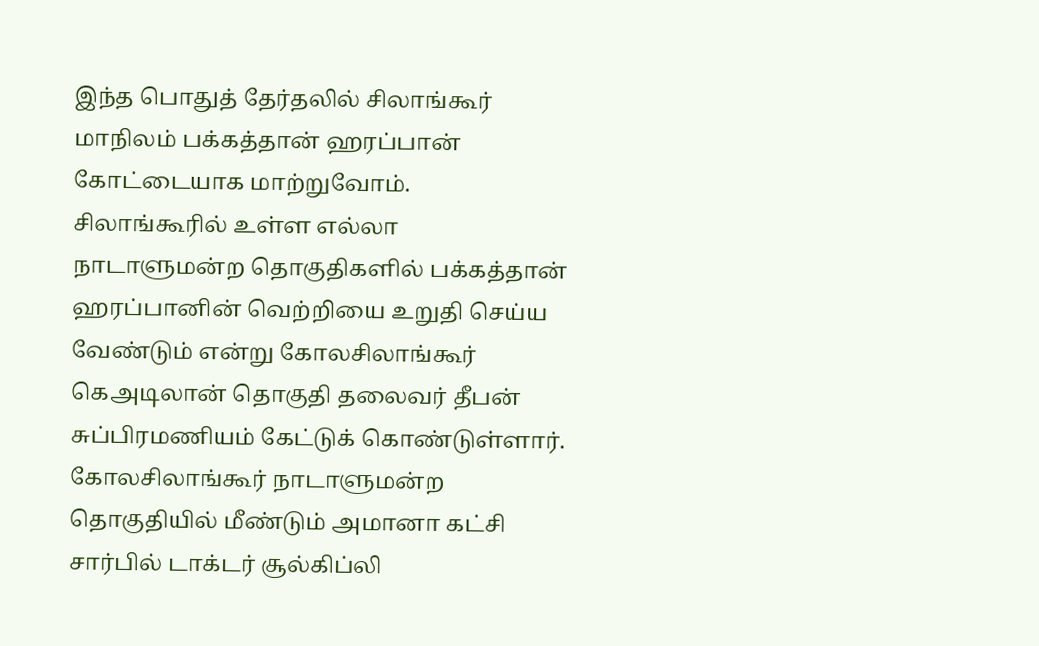இந்த பொதுத் தேர்தலில் சிலாங்கூர் மாநிலம் பக்கத்தான் ஹரப்பான் கோட்டையாக மாற்றுவோம்.
சிலாங்கூரில் உள்ள எல்லா நாடாளுமன்ற தொகுதிகளில் பக்கத்தான் ஹரப்பானின் வெற்றியை உறுதி செய்ய வேண்டும் என்று கோலசிலாங்கூர் கெஅடிலான் தொகுதி தலைவர் தீபன் சுப்பிரமணியம் கேட்டுக் கொண்டுள்ளார்.
கோலசிலாங்கூர் நாடாளுமன்ற தொகுதியில் மீண்டும் அமானா கட்சி சார்பில் டாக்டர் சூல்கிப்லி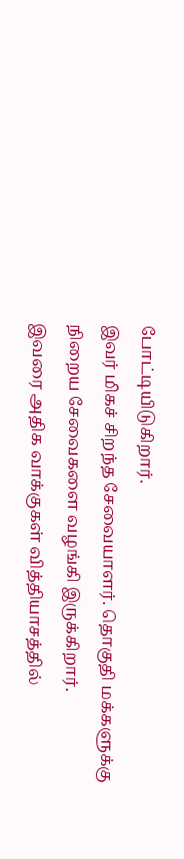போட்டியிடுகிறார்.
இவர் மிகச் சிறந்த சேவையாளர். தொகுதி மக்களுக்கு நிறைய சேவைகளை வழங்கி இருக்கிறார்.
இவரை அதிக வாக்குகள் வித்தியாசத்தில்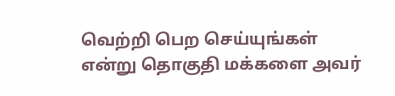வெற்றி பெற செய்யுங்கள் என்று தொகுதி மக்களை அவர்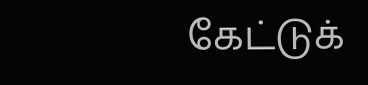கேட்டுக்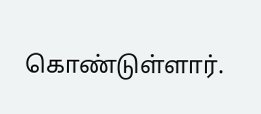கொண்டுள்ளார்.